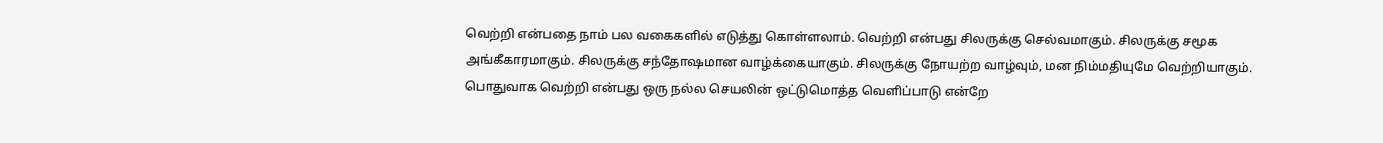வெற்றி என்பதை நாம் பல வகைகளில் எடுத்து கொள்ளலாம். வெற்றி என்பது சிலருக்கு செல்வமாகும். சிலருக்கு சமூக அங்கீகாரமாகும். சிலருக்கு சந்தோஷமான வாழ்க்கையாகும். சிலருக்கு நோயற்ற வாழ்வும், மன நிம்மதியுமே வெற்றியாகும். பொதுவாக வெற்றி என்பது ஒரு நல்ல செயலின் ஒட்டுமொத்த வெளிப்பாடு என்றே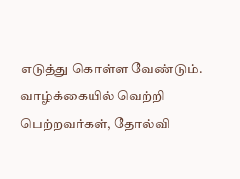எடுத்து கொள்ள வேண்டும்.
வாழ்க்கையில் வெற்றி பெற்றவர்கள், தோல்வி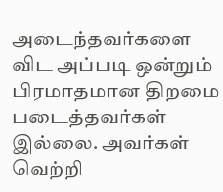அடைந்தவர்களை விட அப்படி ஒன்றும் பிரமாதமான திறமை படைத்தவர்கள் இல்லை. அவர்கள் வெற்றி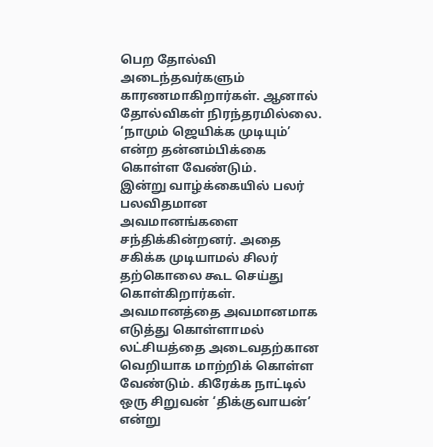பெற தோல்வி அடைந்தவர்களும் காரணமாகிறார்கள். ஆனால் தோல்விகள் நிரந்தரமில்லை. ‘நாமும் ஜெயிக்க முடியும்’ என்ற தன்னம்பிக்கை கொள்ள வேண்டும்.
இன்று வாழ்க்கையில் பலர் பலவிதமான அவமானங்களை சந்திக்கின்றனர். அதை சகிக்க முடியாமல் சிலர் தற்கொலை கூட செய்து கொள்கிறார்கள். அவமானத்தை அவமானமாக எடுத்து கொள்ளாமல் லட்சியத்தை அடைவதற்கான வெறியாக மாற்றிக் கொள்ள வேண்டும். கிரேக்க நாட்டில் ஒரு சிறுவன் ‘திக்குவாயன்’ என்று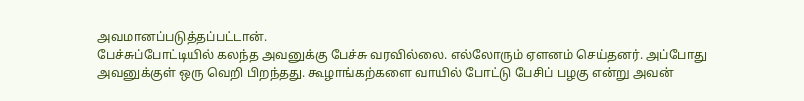அவமானப்படுத்தப்பட்டான்.
பேச்சுப்போட்டியில் கலந்த அவனுக்கு பேச்சு வரவில்லை. எல்லோரும் ஏளனம் செய்தனர். அப்போது அவனுக்குள் ஒரு வெறி பிறந்தது. கூழாங்கற்களை வாயில் போட்டு பேசிப் பழகு என்று அவன்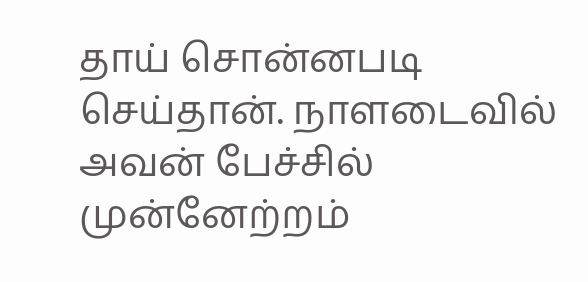தாய் சொன்னபடி செய்தான். நாளடைவில் அவன் பேச்சில் முன்னேற்றம்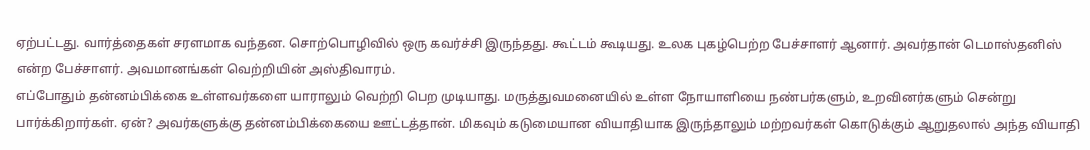ஏற்பட்டது. வார்த்தைகள் சரளமாக வந்தன. சொற்பொழிவில் ஒரு கவர்ச்சி இருந்தது. கூட்டம் கூடியது. உலக புகழ்பெற்ற பேச்சாளர் ஆனார். அவர்தான் டெமாஸ்தனிஸ் என்ற பேச்சாளர். அவமானங்கள் வெற்றியின் அஸ்திவாரம்.
எப்போதும் தன்னம்பிக்கை உள்ளவர்களை யாராலும் வெற்றி பெற முடியாது. மருத்துவமனையில் உள்ள நோயாளியை நண்பர்களும், உறவினர்களும் சென்று பார்க்கிறார்கள். ஏன்? அவர்களுக்கு தன்னம்பிக்கையை ஊட்டத்தான். மிகவும் கடுமையான வியாதியாக இருந்தாலும் மற்றவர்கள் கொடுக்கும் ஆறுதலால் அந்த வியாதி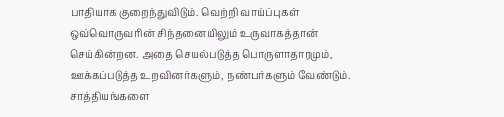பாதியாக குறைந்துவிடும். வெற்றி வாய்ப்புகள் ஒவ்வொருவரின் சிந்தனையிலும் உருவாகத்தான் செய்கின்றன. அதை செயல்படுத்த பொருளாதாரமும், ஊக்கப்படுத்த உறவினர்களும், நண்பர்களும் வேண்டும். சாத்தியங்களை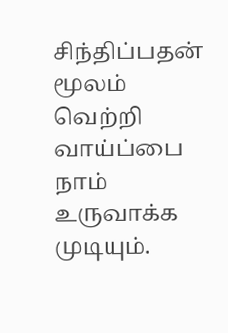சிந்திப்பதன் மூலம் வெற்றி வாய்ப்பை நாம் உருவாக்க முடியும்.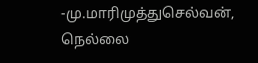-மு.மாரிமுத்துசெல்வன், நெல்லை